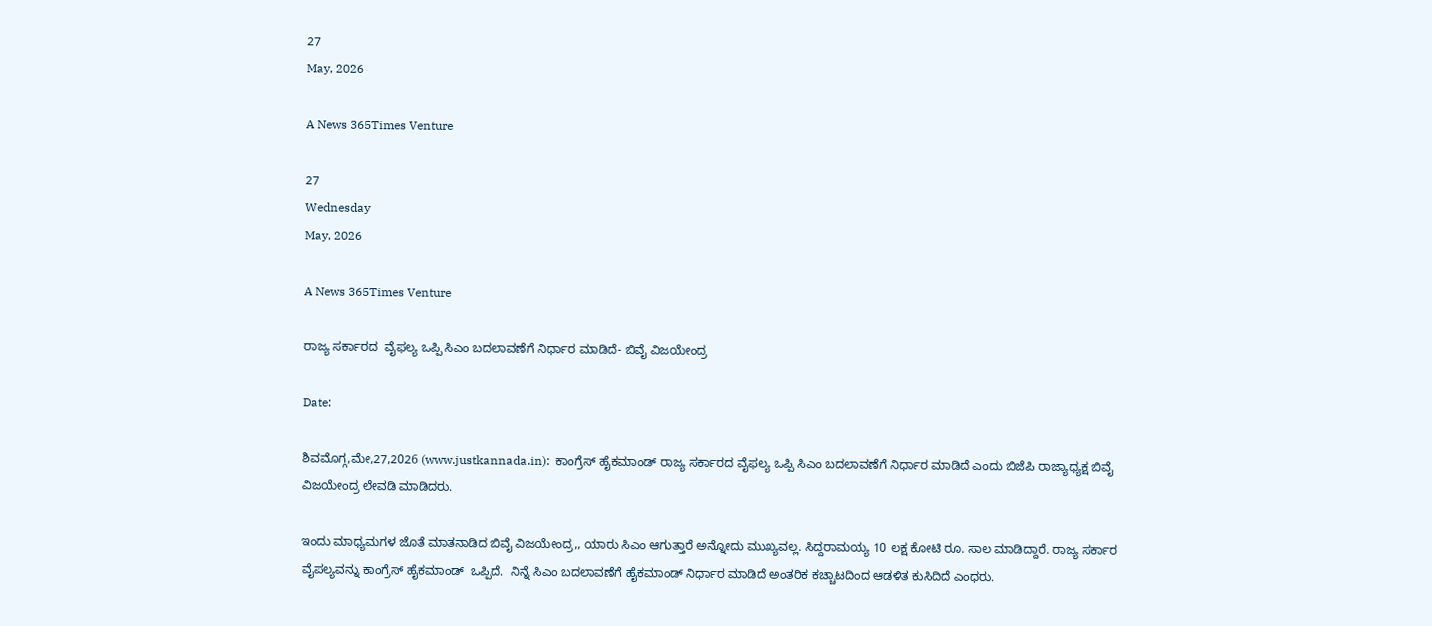27
May, 2026

A News 365Times Venture

27
Wednesday
May, 2026

A News 365Times Venture

ರಾಜ್ಯ ಸರ್ಕಾರದ  ವೈಫಲ್ಯ ಒಪ್ಪಿ ಸಿಎಂ ಬದಲಾವಣೆಗೆ ನಿರ್ಧಾರ ಮಾಡಿದೆ- ಬಿವೈ ವಿಜಯೇಂದ್ರ

Date:

ಶಿವಮೊಗ್ಗ,ಮೇ,27,2026 (www.justkannada.in):  ಕಾಂಗ್ರೆಸ್ ಹೈಕಮಾಂಡ್ ರಾಜ್ಯ ಸರ್ಕಾರದ ವೈಫಲ್ಯ ಒಪ್ಪಿ ಸಿಎಂ ಬದಲಾವಣೆಗೆ ನಿರ್ಧಾರ ಮಾಡಿದೆ ಎಂದು ಬಿಜೆಪಿ ರಾಜ್ಯಾಧ್ಯಕ್ಷ ಬಿವೈ ವಿಜಯೇಂದ್ರ ಲೇವಡಿ ಮಾಡಿದರು.

ಇಂದು ಮಾಧ್ಯಮಗಳ ಜೊತೆ ಮಾತನಾಡಿದ ಬಿವೈ ವಿಜಯೇಂದ್ರ,, ಯಾರು ಸಿಎಂ ಆಗುತ್ತಾರೆ ಅನ್ನೋದು ಮುಖ್ಯವಲ್ಲ. ಸಿದ್ದರಾಮಯ್ಯ 10 ಲಕ್ಷ ಕೋಟಿ ರೂ. ಸಾಲ ಮಾಡಿದ್ದಾರೆ. ರಾಜ್ಯ ಸರ್ಕಾರ ವೈಪಲ್ಯವನ್ನು ಕಾಂಗ್ರೆಸ್ ಹೈಕಮಾಂಡ್  ಒಪ್ಪಿದೆ.  ನಿನ್ನೆ ಸಿಎಂ ಬದಲಾವಣೆಗೆ ಹೈಕಮಾಂಡ್ ನಿರ್ಧಾರ ಮಾಡಿದೆ ಅಂತರಿಕ ಕಚ್ಚಾಟದಿಂದ ಆಡಳಿತ ಕುಸಿದಿದೆ ಎಂಧರು.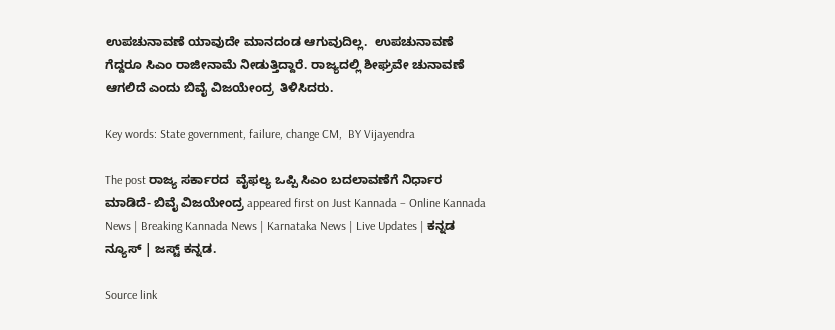ಉಪಚುನಾವಣೆ ಯಾವುದೇ ಮಾನದಂಡ ಆಗುವುದಿಲ್ಲ.  ಉಪಚುನಾವಣೆ ಗೆದ್ದರೂ ಸಿಎಂ ರಾಜೀನಾಮೆ ನೀಡುತ್ತಿದ್ದಾರೆ. ರಾಜ್ಯದಲ್ಲಿ ಶೀಘ್ರವೇ ಚುನಾವಣೆ ಆಗಲಿದೆ ಎಂದು ಬಿವೈ ವಿಜಯೇಂದ್ರ  ತಿಳಿಸಿದರು.

Key words: State government, failure, change CM,  BY Vijayendra

The post ರಾಜ್ಯ ಸರ್ಕಾರದ  ವೈಫಲ್ಯ ಒಪ್ಪಿ ಸಿಎಂ ಬದಲಾವಣೆಗೆ ನಿರ್ಧಾರ ಮಾಡಿದೆ- ಬಿವೈ ವಿಜಯೇಂದ್ರ appeared first on Just Kannada – Online Kannada News | Breaking Kannada News | Karnataka News | Live Updates | ಕನ್ನಡ ನ್ಯೂಸ್ | ಜಸ್ಟ್ ಕನ್ನಡ.

Source link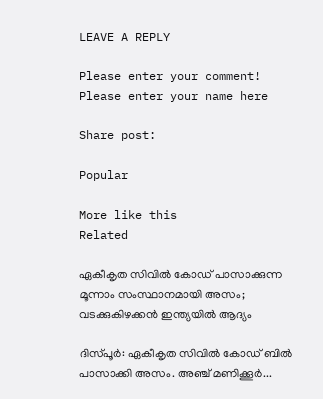LEAVE A REPLY

Please enter your comment!
Please enter your name here

Share post:

Popular

More like this
Related

ഏകീകൃത സിവില്‍ കോഡ് പാസാക്കുന്ന മൂന്നാം സംസ്ഥാനമായി അസം; വടക്കുകിഴക്കന്‍ ഇന്ത്യയില്‍ ആദ്യം

ദിസ്പൂര്‍: ഏകീകൃത സിവില്‍ കോഡ് ബില്‍ പാസാക്കി അസം. അഞ്ച് മണിക്കൂര്‍...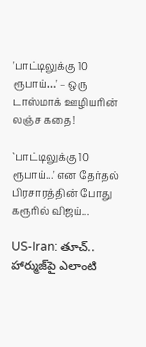'பாட்டிலுக்கு 10 ரூபாய்…' – ஒரு டாஸ்மாக் ஊழியரின் லஞ்ச கதை!

`பாட்டிலுக்கு 10 ரூபாய்...' என தேர்தல் பிரசாரத்தின் போது கரூரில் விஜய்...

US-Iran: తూచ్.. హార్ముజ్‌పై ఎలాంటి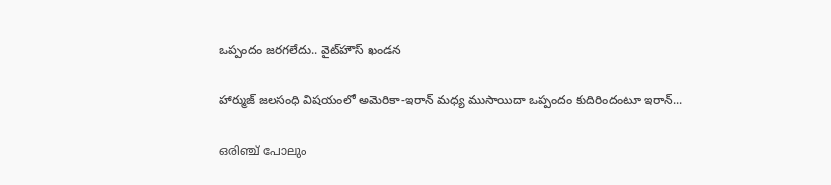ఒప్పందం జరగలేదు.. వైట్‌హౌస్ ఖండన

హార్ముజ్ జలసంధి విషయంలో అమెరికా-ఇరాన్ మధ్య ముసాయిదా ఒప్పందం కుదిరిందంటూ ఇరాన్...

ഒരിഞ്ച് പോലും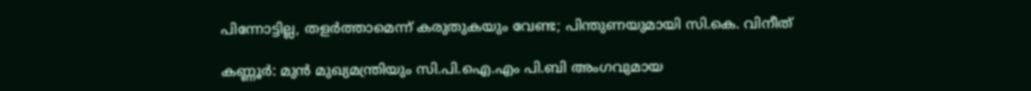പിന്നോട്ടില്ല, തളര്‍ത്താമെന്ന് കരുതുകയും വേണ്ട; പിന്തുണയുമായി സി.കെ. വിനീത്

കണ്ണൂര്‍: മുന്‍ മുഖ്യമന്ത്രിയും സി.പി.ഐ.എം പി.ബി അംഗവുമായ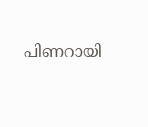പിണറായി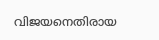വിജയനെതിരായ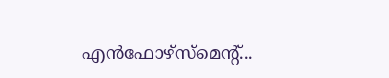എന്‍ഫോഴ്‌സ്‌മെന്റ്...